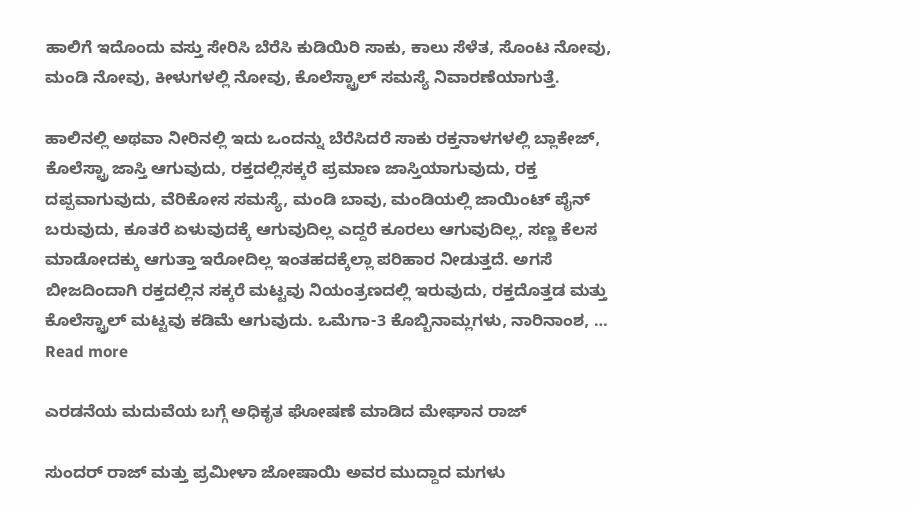ಹಾಲಿಗೆ ಇದೊಂದು ವಸ್ತು ಸೇರಿಸಿ ಬೆರೆಸಿ ಕುಡಿಯಿರಿ ಸಾಕು, ಕಾಲು ಸೆಳೆತ, ಸೊಂಟ ನೋವು, ಮಂಡಿ ನೋವು, ಕೀಳುಗಳಲ್ಲಿ ನೋವು, ಕೊಲೆಸ್ಟ್ರಾಲ್ ಸಮಸ್ಯೆ ನಿವಾರಣೆಯಾಗುತ್ತೆ.

ಹಾಲಿನಲ್ಲಿ ಅಥವಾ ನೀರಿನಲ್ಲಿ ಇದು ಒಂದನ್ನು ಬೆರೆಸಿದರೆ ಸಾಕು ರಕ್ತನಾಳಗಳಲ್ಲಿ ಬ್ಲಾಕೇಜ್, ಕೊಲೆಸ್ಟ್ರಾ ಜಾಸ್ತಿ ಆಗುವುದು, ರಕ್ತದಲ್ಲಿಸಕ್ಕರೆ ಪ್ರಮಾಣ ಜಾಸ್ತಿಯಾಗುವುದು, ರಕ್ತ ದಪ್ಪವಾಗುವುದು, ವೆರಿಕೋಸ ಸಮಸ್ಯೆ, ಮಂಡಿ ಬಾವು, ಮಂಡಿಯಲ್ಲಿ ಜಾಯಿಂಟ್ ಪೈನ್ ಬರುವುದು, ಕೂತರೆ ಏಳುವುದಕ್ಕೆ ಆಗುವುದಿಲ್ಲ ಎದ್ದರೆ ಕೂರಲು ಆಗುವುದಿಲ್ಲ, ಸಣ್ಣ ಕೆಲಸ ಮಾಡೋದಕ್ಕು ಆಗುತ್ತಾ ಇರೋದಿಲ್ಲ ಇಂತಹದಕ್ಕೆಲ್ಲಾ ಪರಿಹಾರ ನೀಡುತ್ತದೆ. ಅಗಸೆ ಬೀಜದಿಂದಾಗಿ ರಕ್ತದಲ್ಲಿನ ಸಕ್ಕರೆ ಮಟ್ಟವು ನಿಯಂತ್ರಣದಲ್ಲಿ ಇರುವುದು, ರಕ್ತದೊತ್ತಡ ಮತ್ತು ಕೊಲೆಸ್ಟ್ರಾಲ್ ಮಟ್ಟವು ಕಡಿಮೆ ಆಗುವುದು. ಒಮೆಗಾ-3 ಕೊಬ್ಬಿನಾಮ್ಲಗಳು, ನಾರಿನಾಂಶ, … Read more

ಎರಡನೆಯ ಮದುವೆಯ ಬಗ್ಗೆ ಅಧಿಕೃತ ಘೋಷಣೆ ಮಾಡಿದ ಮೇಘಾನ ರಾಜ್

ಸುಂದರ್ ರಾಜ್ ಮತ್ತು ಪ್ರಮೀಳಾ ಜೋಷಾಯಿ ಅವರ ಮುದ್ದಾದ ಮಗಳು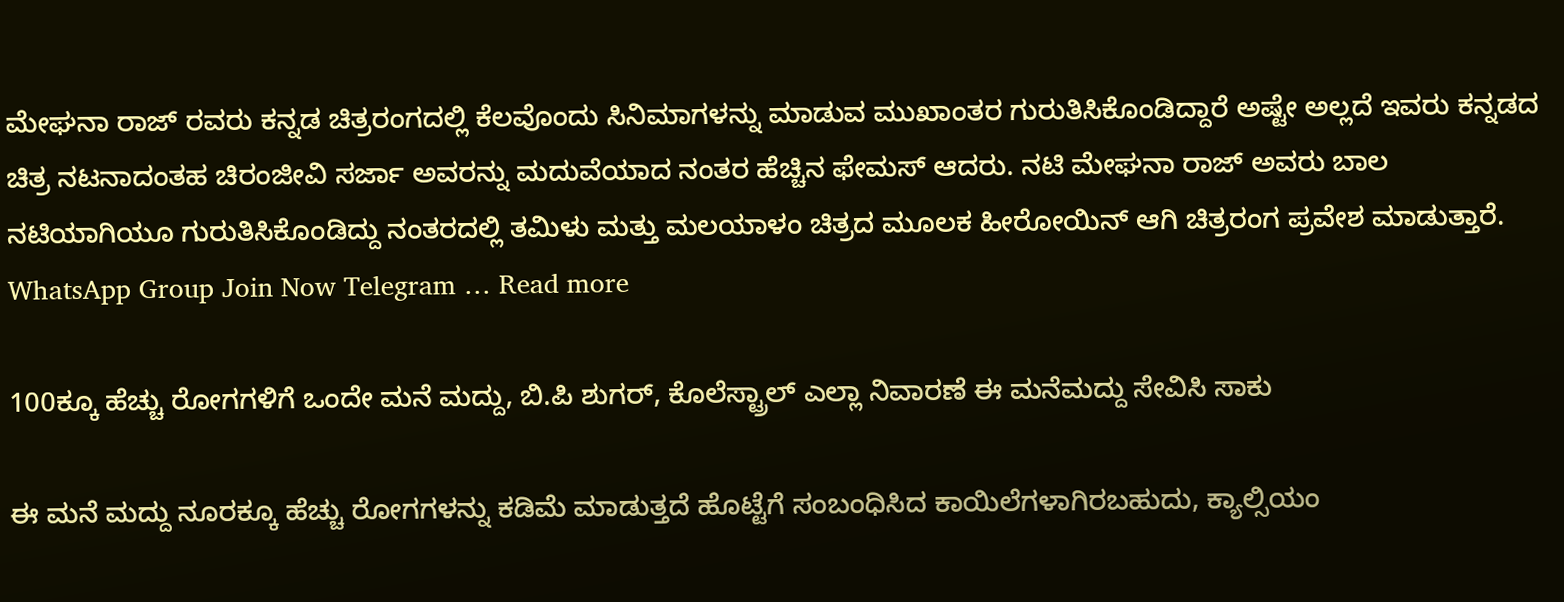ಮೇಘನಾ ರಾಜ್ ರವರು ಕನ್ನಡ ಚಿತ್ರರಂಗದಲ್ಲಿ ಕೆಲವೊಂದು ಸಿನಿಮಾಗಳನ್ನು ಮಾಡುವ ಮುಖಾಂತರ ಗುರುತಿಸಿಕೊಂಡಿದ್ದಾರೆ ಅಷ್ಟೇ ಅಲ್ಲದೆ ಇವರು ಕನ್ನಡದ ಚಿತ್ರ ನಟನಾದಂತಹ ಚಿರಂಜೀವಿ ಸರ್ಜಾ ಅವರನ್ನು ಮದುವೆಯಾದ ನಂತರ ಹೆಚ್ಚಿನ ಫೇಮಸ್ ಆದರು. ನಟಿ ಮೇಘನಾ ರಾಜ್ ಅವರು ಬಾಲ ನಟಿಯಾಗಿಯೂ ಗುರುತಿಸಿಕೊಂಡಿದ್ದು ನಂತರದಲ್ಲಿ ತಮಿಳು ಮತ್ತು ಮಲಯಾಳಂ ಚಿತ್ರದ ಮೂಲಕ ಹೀರೋಯಿನ್ ಆಗಿ ಚಿತ್ರರಂಗ ಪ್ರವೇಶ ಮಾಡುತ್ತಾರೆ. WhatsApp Group Join Now Telegram … Read more

100ಕ್ಕೂ ಹೆಚ್ಚು ರೋಗಗಳಿಗೆ ಒಂದೇ ಮನೆ ಮದ್ದು, ಬಿ.ಪಿ ಶುಗರ್, ಕೊಲೆಸ್ಟ್ರಾಲ್ ಎಲ್ಲಾ ನಿವಾರಣೆ ಈ ಮನೆಮದ್ದು ಸೇವಿಸಿ ಸಾಕು

ಈ ಮನೆ ಮದ್ದು ನೂರಕ್ಕೂ ಹೆಚ್ಚು ರೋಗಗಳನ್ನು ಕಡಿಮೆ ಮಾಡುತ್ತದೆ ಹೊಟ್ಟೆಗೆ ಸಂಬಂಧಿಸಿದ ಕಾಯಿಲೆಗಳಾಗಿರಬಹುದು, ಕ್ಯಾಲ್ಸಿಯಂ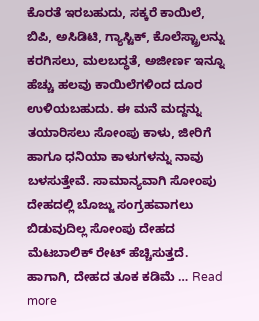ಕೊರತೆ ಇರಬಹುದು, ಸಕ್ಕರೆ ಕಾಯಿಲೆ, ಬಿಪಿ, ಅಸಿಡಿಟಿ, ಗ್ಯಾಸ್ಟಿಕ್, ಕೊಲೆಸ್ಟ್ರಾಲನ್ನು ಕರಗಿಸಲು, ಮಲಬದ್ಧತೆ, ಅಜೀರ್ಣ ಇನ್ನೂ ಹೆಚ್ಚು ಹಲವು ಕಾಯಿಲೆಗಳಿಂದ ದೂರ ಉಳಿಯಬಹುದು. ಈ ಮನೆ ಮದ್ದನ್ನು ತಯಾರಿಸಲು ಸೋಂಪು ಕಾಳು, ಜೀರಿಗೆ ಹಾಗೂ ಧನಿಯಾ ಕಾಳುಗಳನ್ನು ನಾವು ಬಳಸುತ್ತೇವೆ. ಸಾಮಾನ್ಯವಾಗಿ ಸೋಂಪು ದೇಹದಲ್ಲಿ ಬೊಜ್ಜು ಸಂಗ್ರಹವಾಗಲು ಬಿಡುವುದಿಲ್ಲ ಸೋಂಪು ದೇಹದ ಮೆಟಬಾಲಿಕ್ ರೇಟ್ ಹೆಚ್ಚಿಸುತ್ತದೆ. ಹಾಗಾಗಿ, ದೇಹದ ತೂಕ ಕಡಿಮೆ … Read more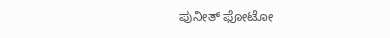ಪುನೀತ್ ಫೋಟೋ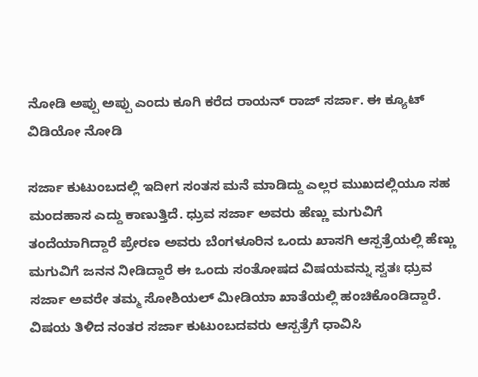ನೋಡಿ ಅಪ್ಪು ಅಪ್ಪು ಎಂದು ಕೂಗಿ ಕರೆದ ರಾಯನ್ ರಾಜ್ ಸರ್ಜಾ. ಈ ಕ್ಯೂಟ್ ವಿಡಿಯೋ ನೋಡಿ

ಸರ್ಜಾ ಕುಟುಂಬದಲ್ಲಿ ಇದೀಗ ಸಂತಸ ಮನೆ ಮಾಡಿದ್ದು ಎಲ್ಲರ ಮುಖದಲ್ಲಿಯೂ ಸಹ ಮಂದಹಾಸ ಎದ್ದು ಕಾಣುತ್ತಿದೆ. ಧ್ರುವ ಸರ್ಜಾ ಅವರು ಹೆಣ್ಣು ಮಗುವಿಗೆ ತಂದೆಯಾಗಿದ್ದಾರೆ ಪ್ರೇರಣ ಅವರು ಬೆಂಗಳೂರಿನ ಒಂದು ಖಾಸಗಿ ಆಸ್ಪತ್ರೆಯಲ್ಲಿ ಹೆಣ್ಣು ಮಗುವಿಗೆ ಜನನ ನೀಡಿದ್ದಾರೆ ಈ ಒಂದು ಸಂತೋಷದ ವಿಷಯವನ್ನು ಸ್ವತಃ ಧ್ರುವ ಸರ್ಜಾ ಅವರೇ ತಮ್ಮ ಸೋಶಿಯಲ್ ಮೀಡಿಯಾ ಖಾತೆಯಲ್ಲಿ ಹಂಚಿಕೊಂಡಿದ್ದಾರೆ. ವಿಷಯ ತಿಳಿದ ನಂತರ ಸರ್ಜಾ ಕುಟುಂಬದವರು ಆಸ್ಪತ್ರೆಗೆ ಧಾವಿಸಿ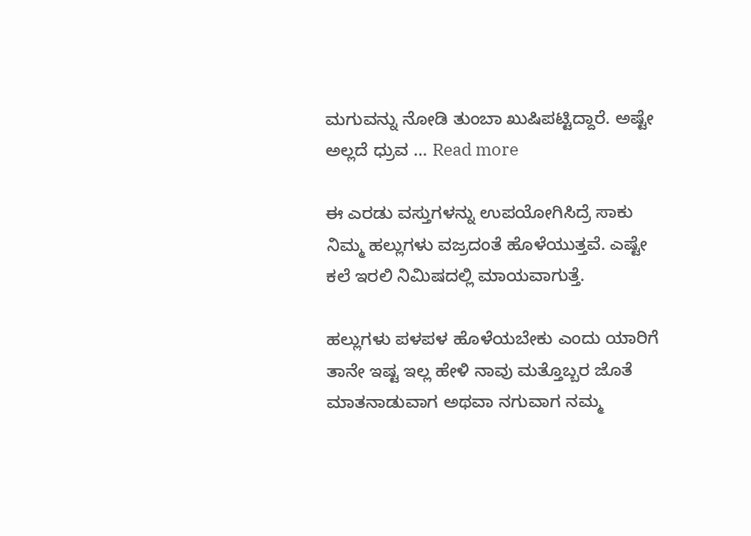ಮಗುವನ್ನು ನೋಡಿ ತುಂಬಾ ಖುಷಿಪಟ್ಟಿದ್ದಾರೆ. ಅಷ್ಟೇ ಅಲ್ಲದೆ ಧ್ರುವ … Read more

ಈ ಎರಡು ವಸ್ತುಗಳನ್ನು ಉಪಯೋಗಿಸಿದ್ರೆ ಸಾಕು ನಿಮ್ಮ ಹಲ್ಲುಗಳು ವಜ್ರದಂತೆ ಹೊಳೆಯುತ್ತವೆ. ಎಷ್ಟೇ ಕಲೆ ಇರಲಿ ನಿಮಿಷದಲ್ಲಿ ಮಾಯವಾಗುತ್ತೆ.

ಹಲ್ಲುಗಳು ಪಳಪಳ ಹೊಳೆಯಬೇಕು ಎಂದು ಯಾರಿಗೆ ತಾನೇ ಇಷ್ಟ ಇಲ್ಲ ಹೇಳಿ ನಾವು ಮತ್ತೊಬ್ಬರ ಜೊತೆ ಮಾತನಾಡುವಾಗ ಅಥವಾ ನಗುವಾಗ ನಮ್ಮ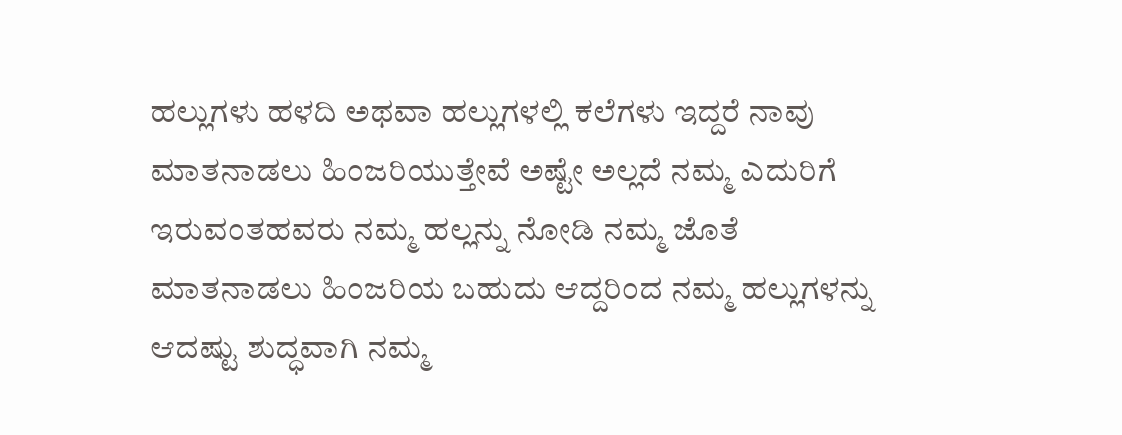ಹಲ್ಲುಗಳು ಹಳದಿ ಅಥವಾ ಹಲ್ಲುಗಳಲ್ಲಿ ಕಲೆಗಳು ಇದ್ದರೆ ನಾವು ಮಾತನಾಡಲು ಹಿಂಜರಿಯುತ್ತೇವೆ ಅಷ್ಟೇ ಅಲ್ಲದೆ ನಮ್ಮ ಎದುರಿಗೆ ಇರುವಂತಹವರು ನಮ್ಮ ಹಲ್ಲನ್ನು ನೋಡಿ ನಮ್ಮ ಜೊತೆ ಮಾತನಾಡಲು ಹಿಂಜರಿಯ ಬಹುದು ಆದ್ದರಿಂದ ನಮ್ಮ ಹಲ್ಲುಗಳನ್ನು ಆದಷ್ಟು ಶುದ್ಧವಾಗಿ ನಮ್ಮ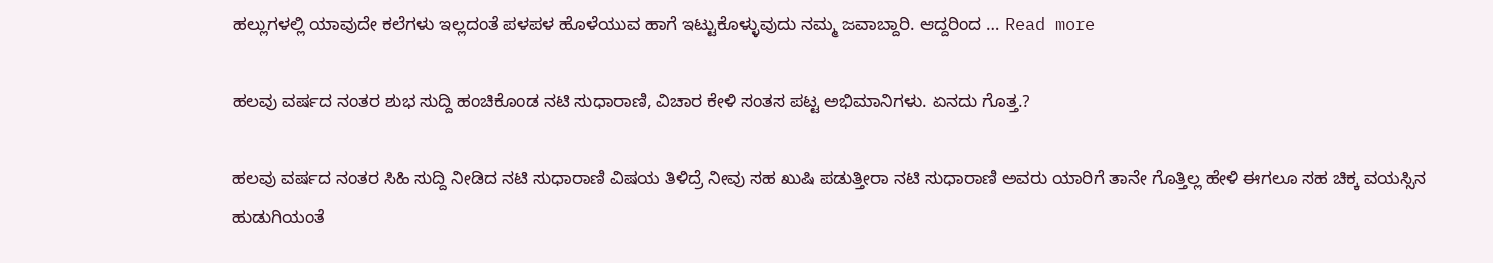ಹಲ್ಲುಗಳಲ್ಲಿ ಯಾವುದೇ ಕಲೆಗಳು ಇಲ್ಲದಂತೆ ಪಳಪಳ ಹೊಳೆಯುವ ಹಾಗೆ ಇಟ್ಟುಕೊಳ್ಳುವುದು ನಮ್ಮ ಜವಾಬ್ದಾರಿ. ಆದ್ದರಿಂದ … Read more

ಹಲವು ವರ್ಷದ ನಂತರ ಶುಭ ಸುದ್ದಿ ಹಂಚಿಕೊಂಡ ನಟಿ ಸುಧಾರಾಣಿ, ವಿಚಾರ ಕೇಳಿ ಸಂತಸ ಪಟ್ಟ ಅಭಿಮಾನಿಗಳು. ಏನದು ಗೊತ್ತ.?

ಹಲವು ವರ್ಷದ ನಂತರ ಸಿಹಿ ಸುದ್ದಿ ನೀಡಿದ ನಟಿ ಸುಧಾರಾಣಿ ವಿಷಯ ತಿಳಿದ್ರೆ ನೀವು ಸಹ ಖುಷಿ ಪಡುತ್ತೀರಾ ನಟಿ ಸುಧಾರಾಣಿ ಅವರು ಯಾರಿಗೆ ತಾನೇ ಗೊತ್ತಿಲ್ಲ ಹೇಳಿ ಈಗಲೂ ಸಹ ಚಿಕ್ಕ ವಯಸ್ಸಿನ ಹುಡುಗಿಯಂತೆ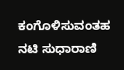ಕಂಗೊಳಿಸುವಂತಹ ನಟಿ ಸುಧಾರಾಣಿ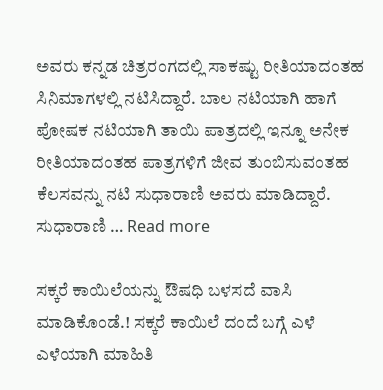ಅವರು ಕನ್ನಡ ಚಿತ್ರರಂಗದಲ್ಲಿ ಸಾಕಷ್ಟು ರೀತಿಯಾದಂತಹ ಸಿನಿಮಾಗಳಲ್ಲಿ ನಟಿಸಿದ್ದಾರೆ. ಬಾಲ ನಟಿಯಾಗಿ ಹಾಗೆ ಪೋಷಕ ನಟಿಯಾಗಿ ತಾಯಿ ಪಾತ್ರದಲ್ಲಿ ಇನ್ನೂ ಅನೇಕ ರೀತಿಯಾದಂತಹ ಪಾತ್ರಗಳಿಗೆ ಜೀವ ತುಂಬಿಸುವಂತಹ ಕೆಲಸವನ್ನು ನಟಿ ಸುಧಾರಾಣಿ ಅವರು ಮಾಡಿದ್ದಾರೆ. ಸುಧಾರಾಣಿ … Read more

ಸಕ್ಕರೆ ಕಾಯಿಲೆಯನ್ನು ಔಷಧಿ ಬಳಸದೆ ವಾಸಿ ಮಾಡಿಕೊಂಡೆ.! ಸಕ್ಕರೆ ಕಾಯಿಲೆ ದಂದೆ ಬಗ್ಗೆ ಎಳೆ ಎಳೆಯಾಗಿ ಮಾಹಿತಿ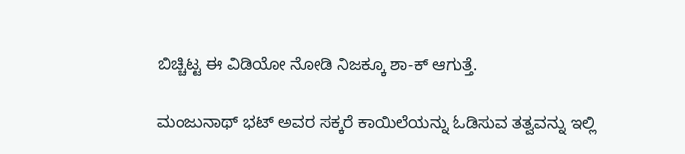ಬಿಚ್ಚಿಟ್ಟ ಈ ವಿಡಿಯೋ ನೋಡಿ ನಿಜಕ್ಕೂ ಶಾ-ಕ್ ಆಗುತ್ತೆ.

ಮಂಜುನಾಥ್ ಭಟ್ ಅವರ ಸಕ್ಕರೆ ಕಾಯಿಲೆಯನ್ನು ಓಡಿಸುವ ತತ್ವವನ್ನು ಇಲ್ಲಿ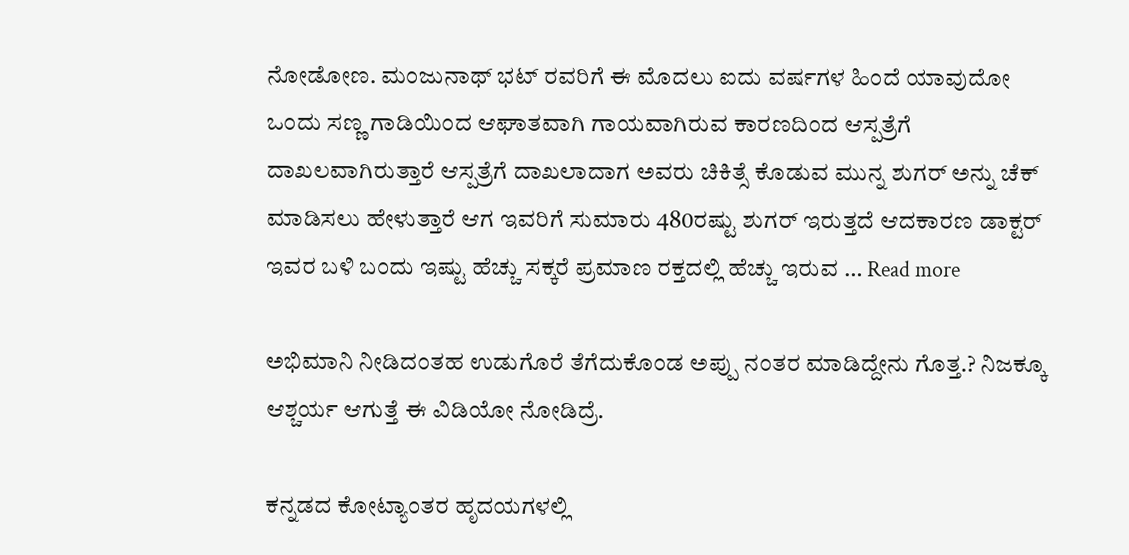ನೋಡೋಣ. ಮಂಜುನಾಥ್ ಭಟ್ ರವರಿಗೆ ಈ ಮೊದಲು ಐದು ವರ್ಷಗಳ ಹಿಂದೆ ಯಾವುದೋ ಒಂದು ಸಣ್ಣ ಗಾಡಿಯಿಂದ ಆಘಾತವಾಗಿ ಗಾಯವಾಗಿರುವ ಕಾರಣದಿಂದ ಆಸ್ಪತ್ರೆಗೆ ದಾಖಲವಾಗಿರುತ್ತಾರೆ ಆಸ್ಪತ್ರೆಗೆ ದಾಖಲಾದಾಗ ಅವರು ಚಿಕಿತ್ಸೆ ಕೊಡುವ ಮುನ್ನ ಶುಗರ್ ಅನ್ನು ಚೆಕ್ ಮಾಡಿಸಲು ಹೇಳುತ್ತಾರೆ ಆಗ ಇವರಿಗೆ ಸುಮಾರು 480ರಷ್ಟು ಶುಗರ್ ಇರುತ್ತದೆ ಆದಕಾರಣ ಡಾಕ್ಟರ್ ಇವರ ಬಳಿ ಬಂದು ಇಷ್ಟು ಹೆಚ್ಚು ಸಕ್ಕರೆ ಪ್ರಮಾಣ ರಕ್ತದಲ್ಲಿ ಹೆಚ್ಚು ಇರುವ … Read more

ಅಭಿಮಾನಿ ನೀಡಿದಂತಹ ಉಡುಗೊರೆ ತೆಗೆದುಕೊಂಡ ಅಪ್ಪು ನಂತರ ಮಾಡಿದ್ದೇನು ಗೊತ್ತ.? ನಿಜಕ್ಕೂ ಆಶ್ಚರ್ಯ ಆಗುತ್ತೆ ಈ ವಿಡಿಯೋ ನೋಡಿದ್ರೆ.

ಕನ್ನಡದ ಕೋಟ್ಯಾಂತರ ಹೃದಯಗಳಲ್ಲಿ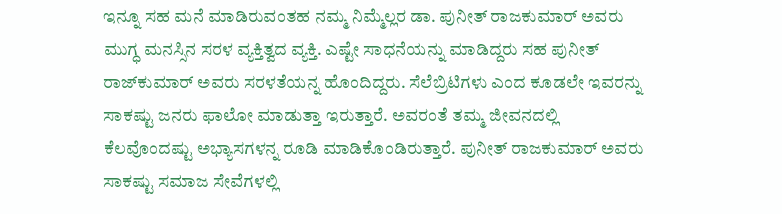ಇನ್ನೂ ಸಹ ಮನೆ ಮಾಡಿರುವಂತಹ ನಮ್ಮ ನಿಮ್ಮೆಲ್ಲರ ಡಾ. ಪುನೀತ್ ರಾಜಕುಮಾರ್ ಅವರು ಮುಗ್ಧ ಮನಸ್ಸಿನ ಸರಳ ವ್ಯಕ್ತಿತ್ವದ ವ್ಯಕ್ತಿ. ಎಷ್ಟೇ ಸಾಧನೆಯನ್ನು ಮಾಡಿದ್ದರು ಸಹ ಪುನೀತ್ ರಾಜ್‌ಕುಮಾರ್ ಅವರು ಸರಳತೆಯನ್ನ ಹೊಂದಿದ್ದರು. ಸೆಲೆಬ್ರಿಟಿಗಳು ಎಂದ ಕೂಡಲೇ ಇವರನ್ನು ಸಾಕಷ್ಟು ಜನರು ಫಾಲೋ ಮಾಡುತ್ತಾ ಇರುತ್ತಾರೆ. ಅವರಂತೆ ತಮ್ಮ ಜೀವನದಲ್ಲಿ ಕೆಲವೊಂದಷ್ಟು ಅಭ್ಯಾಸಗಳನ್ನ ರೂಡಿ ಮಾಡಿಕೊಂಡಿರುತ್ತಾರೆ. ಪುನೀತ್ ರಾಜಕುಮಾರ್ ಅವರು ಸಾಕಷ್ಟು ಸಮಾಜ ಸೇವೆಗಳಲ್ಲಿ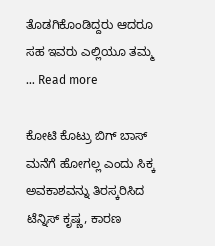ತೊಡಗಿಕೊಂಡಿದ್ದರು ಆದರೂ ಸಹ ಇವರು ಎಲ್ಲಿಯೂ ತಮ್ಮ … Read more

ಕೋಟಿ ಕೊಟ್ರು ಬಿಗ್ ಬಾಸ್ ಮನೆಗೆ ಹೋಗಲ್ಲ ಎಂದು ಸಿಕ್ಕ ಅವಕಾಶವನ್ನು ತಿರಸ್ಕರಿಸಿದ ಟೆನ್ನಿಸ್ ಕೃಷ್ಣ, ಕಾರಣ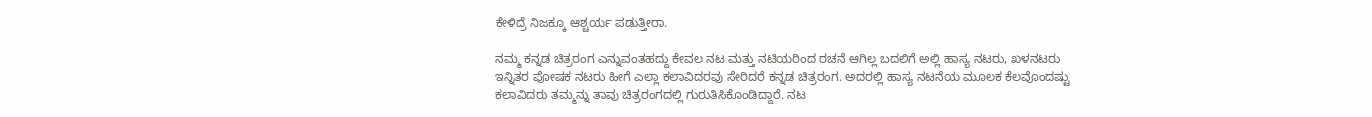ಕೇಳಿದ್ರೆ ನಿಜಕ್ಕೂ ಆಶ್ಚರ್ಯ ಪಡುತ್ತೀರಾ.

ನಮ್ಮ ಕನ್ನಡ ಚಿತ್ರರಂಗ ಎನ್ನುವಂತಹದ್ದು ಕೇವಲ ನಟ ಮತ್ತು ನಟಿಯರಿಂದ ರಚನೆ ಆಗಿಲ್ಲ ಬದಲಿಗೆ ಅಲ್ಲಿ ಹಾಸ್ಯ ನಟರು, ಖಳನಟರು ಇನ್ನಿತರ ಪೋಷಕ ನಟರು ಹೀಗೆ ಎಲ್ಲಾ ಕಲಾವಿದರವು ಸೇರಿದರೆ ಕನ್ನಡ ಚಿತ್ರರಂಗ. ಅದರಲ್ಲಿ ಹಾಸ್ಯ ನಟನೆಯ ಮೂಲಕ ಕೆಲವೊಂದಷ್ಟು ಕಲಾವಿದರು ತಮ್ಮನ್ನು ತಾವು ಚಿತ್ರರಂಗದಲ್ಲಿ ಗುರುತಿಸಿಕೊಂಡಿದ್ದಾರೆ. ನಟ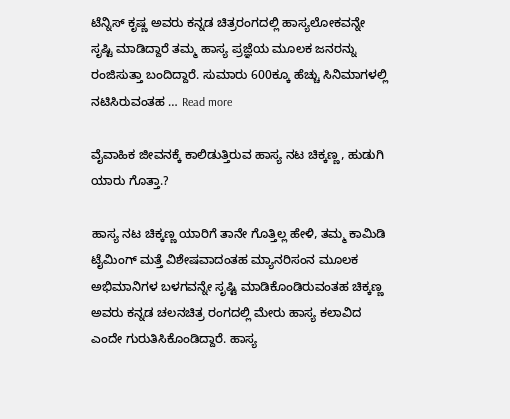ಟೆನ್ನಿಸ್ ಕೃಷ್ಣ ಅವರು ಕನ್ನಡ ಚಿತ್ರರಂಗದಲ್ಲಿ ಹಾಸ್ಯಲೋಕವನ್ನೇ ಸೃಷ್ಟಿ ಮಾಡಿದ್ದಾರೆ ತಮ್ಮ ಹಾಸ್ಯ ಪ್ರಜ್ಞೆಯ ಮೂಲಕ ಜನರನ್ನು ರಂಜಿಸುತ್ತಾ ಬಂದಿದ್ದಾರೆ. ಸುಮಾರು 600ಕ್ಕೂ ಹೆಚ್ಚು ಸಿನಿಮಾಗಳಲ್ಲಿ ನಟಿಸಿರುವಂತಹ … Read more

ವೈವಾಹಿಕ ಜೀವನಕ್ಕೆ ಕಾಲಿಡುತ್ತಿರುವ ಹಾಸ್ಯ ನಟ ಚಿಕ್ಕಣ್ಣ, ಹುಡುಗಿ ಯಾರು ಗೊತ್ತಾ.?

ಹಾಸ್ಯ ನಟ ಚಿಕ್ಕಣ್ಣ ಯಾರಿಗೆ ತಾನೇ ಗೊತ್ತಿಲ್ಲ ಹೇಳಿ, ತಮ್ಮ ಕಾಮಿಡಿ ಟೈಮಿಂಗ್ ಮತ್ತೆ ವಿಶೇಷವಾದಂತಹ ಮ್ಯಾನರಿಸಂನ ಮೂಲಕ ಅಭಿಮಾನಿಗಳ ಬಳಗವನ್ನೇ ಸೃಷ್ಟಿ ಮಾಡಿಕೊಂಡಿರುವಂತಹ ಚಿಕ್ಕಣ್ಣ ಅವರು ಕನ್ನಡ ಚಲನಚಿತ್ರ ರಂಗದಲ್ಲಿ ಮೇರು ಹಾಸ್ಯ ಕಲಾವಿದ ಎಂದೇ ಗುರುತಿಸಿಕೊಂಡಿದ್ದಾರೆ. ಹಾಸ್ಯ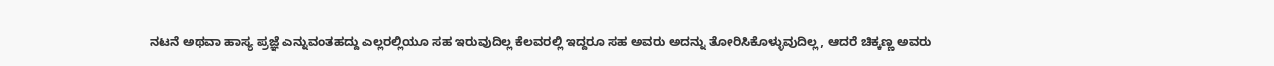ನಟನೆ ಅಥವಾ ಹಾಸ್ಯ ಪ್ರಜ್ಞೆ ಎನ್ನುವಂತಹದ್ದು ಎಲ್ಲರಲ್ಲಿಯೂ ಸಹ ಇರುವುದಿಲ್ಲ ಕೆಲವರಲ್ಲಿ ಇದ್ದರೂ ಸಹ ಅವರು ಅದನ್ನು ತೋರಿಸಿಕೊಳ್ಳುವುದಿಲ್ಲ, ಆದರೆ ಚಿಕ್ಕಣ್ಣ ಅವರು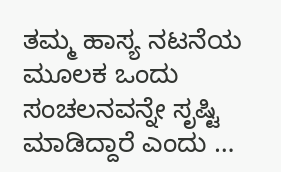ತಮ್ಮ ಹಾಸ್ಯ ನಟನೆಯ ಮೂಲಕ ಒಂದು ಸಂಚಲನವನ್ನೇ ಸೃಷ್ಟಿ ಮಾಡಿದ್ದಾರೆ ಎಂದು …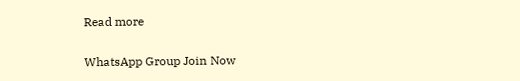Read more

WhatsApp Group Join Now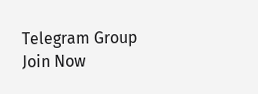Telegram Group Join Now